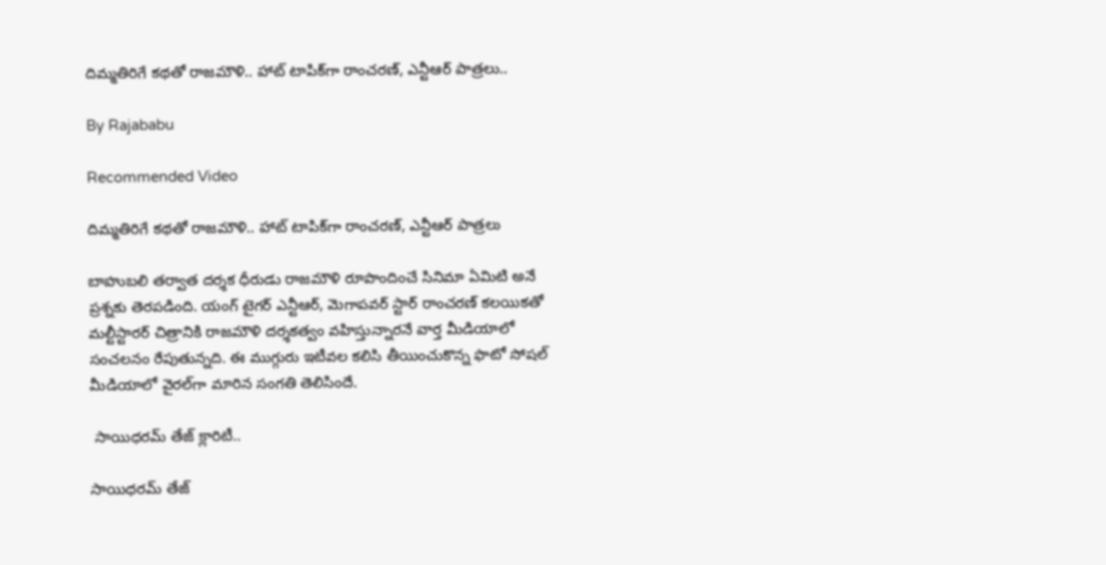దిమ్మతిరిగే కథతో రాజమౌళి.. హాట్ టాపిక్‌గా రాంచరణ్, ఎన్టీఆర్ పాత్రలు..

By Rajababu

Recommended Video

దిమ్మతిరిగే కథతో రాజమౌళి.. హాట్ టాపిక్‌గా రాంచరణ్, ఎన్టీఆర్ పాత్రలు

బాహుబలి తర్వాత దర్శక ధీరుడు రాజమౌళి రూపొందించే సినిమా ఏమిటి అనే ప్రశ్నకు తెరపడింది. యంగ్ టైగర్ ఎన్టీఆర్, మెగాపవర్ స్టార్ రాంచరణ్ కలయికతో మల్టీస్టారర్ చిత్రానికి రాజమౌళి దర్శకత్వం వహిస్తున్నారనే వార్త మీడియాలో సంచలనం రేపుతున్నది. ఈ ముగ్గురు ఇటీవల కలిసి తీయించుకొన్న ఫొటో సోషల్ మీడియాలో వైరల్‌గా మారిన సంగతి తెలిసిందే.

 సాయిధరమ్ తేజ్ క్లారిటీ..

సాయిధరమ్ తేజ్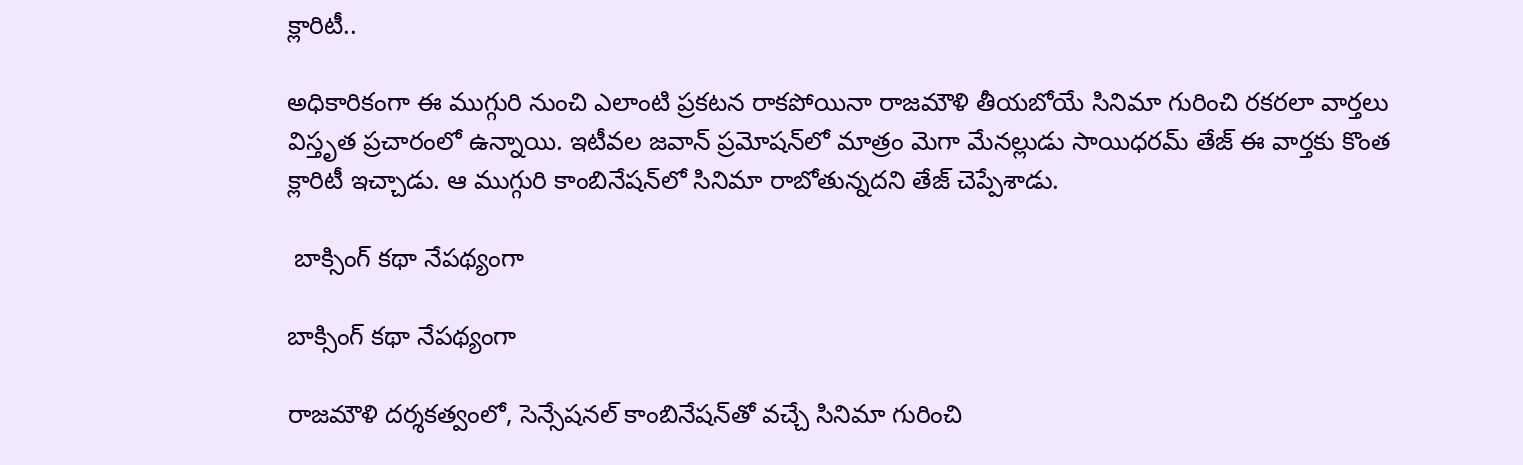క్లారిటీ..

అధికారికంగా ఈ ముగ్గురి నుంచి ఎలాంటి ప్రకటన రాకపోయినా రాజమౌళి తీయబోయే సినిమా గురించి రకరలా వార్తలు విస్తృత ప్రచారంలో ఉన్నాయి. ఇటీవల జవాన్ ప్రమోషన్‌లో మాత్రం మెగా మేనల్లుడు సాయిధరమ్ తేజ్ ఈ వార్తకు కొంత క్లారిటీ ఇచ్చాడు. ఆ ముగ్గురి కాంబినేషన్‌లో సినిమా రాబోతున్నదని తేజ్ చెప్పేశాడు.

 బాక్సింగ్ కథా నేపథ్యంగా

బాక్సింగ్ కథా నేపథ్యంగా

రాజమౌళి దర్శకత్వంలో, సెన్సేషనల్ కాంబినేషన్‌తో వచ్చే సినిమా గురించి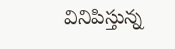వినిపిస్తున్న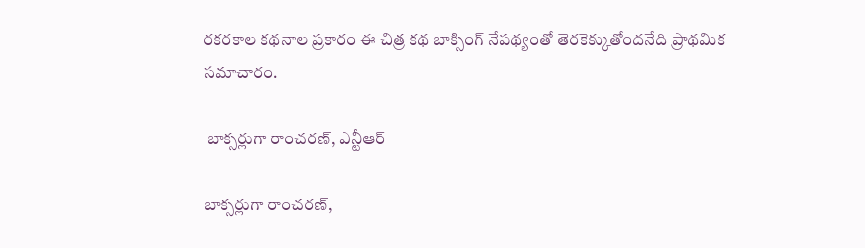ర‌క‌ర‌కాల క‌థ‌నాల ప్రకారం ఈ చిత్ర కథ బాక్సింగ్ నేప‌థ్యంతో తెర‌కెక్కుతోంద‌నేది ప్రాథమిక సమాచారం.

 బాక్సర్లుగా రాంచరణ్, ఎన్టీఆర్

బాక్సర్లుగా రాంచరణ్,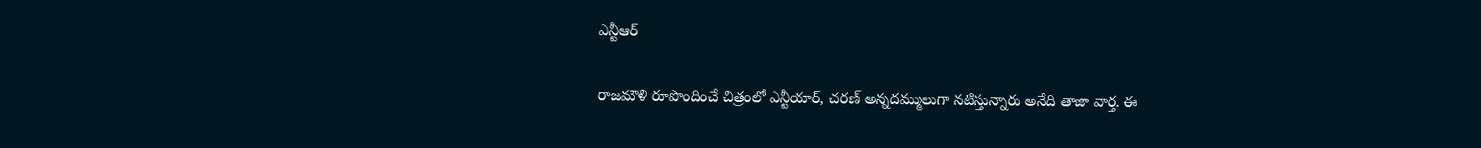ఎన్టీఆర్

రాజమౌళి రూపొందించే చిత్రంలో ఎన్టీయార్, చ‌ర‌ణ్ అన్న‌ద‌మ్ములుగా న‌టిస్తున్నార‌ు అనేది తాజా వార్త. ఈ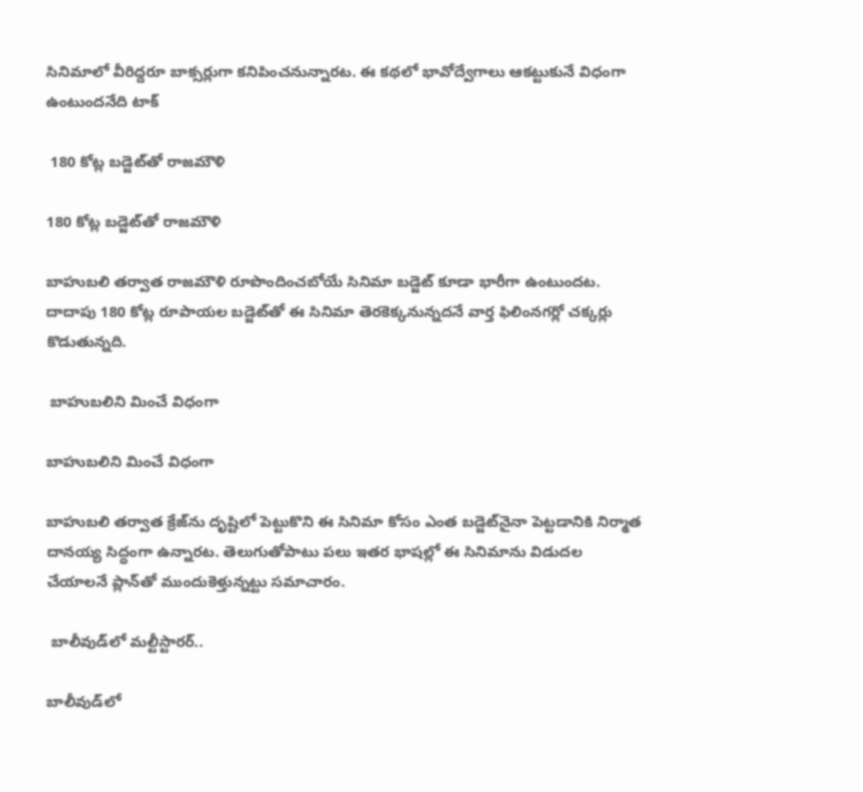సినిమాలో వీరిద్ద‌రూ బాక్స‌ర్లుగా క‌నిపించ‌నున్నార‌ట‌. ఈ కథలో భావోద్వేగాలు ఆకట్టుకునే విధంగా ఉంటుందనేది టాక్

 180 కోట్ల బడ్జెట్‌తో రాజమౌళి

180 కోట్ల బడ్జెట్‌తో రాజమౌళి

బాహుబలి తర్వాత రాజమౌళి రూపొందించబోయే సినిమా బ‌డ్జెట్ కూడా భారీగా ఉంటుంద‌ట. దాదాపు 180 కోట్ల రూపాయ‌ల బ‌డ్జెట్‌తో ఈ సినిమా తెర‌కెక్క‌నున్నదనే వార్త ఫిలింనగర్లో చక్కర్లు కొడుతున్నది.

 బాహుబలిని మించే విధంగా

బాహుబలిని మించే విధంగా

బాహుబలి తర్వాత క్రేజ్‌ను దృష్టిలో పెట్టుకొని ఈ సినిమా కోసం ఎంత బ‌డ్జెట్‌నైనా పెట్ట‌డానికి నిర్మాత దాన‌య్య సిద్ధంగా ఉన్నార‌ట‌. తెలుగుతోపాటు ప‌లు ఇత‌ర భాష‌ల్లో ఈ సినిమాను విడుద‌ల చేయాలనే ప్లాన్‌తో ముందుకెళ్తున్నట్టు సమాచారం.

 బాలీవుడ్‌లో మల్టీస్టారర్..

బాలీవుడ్‌లో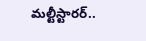మల్టీస్టారర్..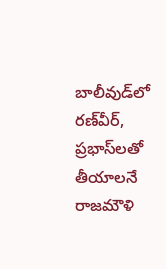బాలీవుడ్‌లో రణ్‌వీర్, ప్రభాస్‌లతో తీయాలనే రాజమౌళి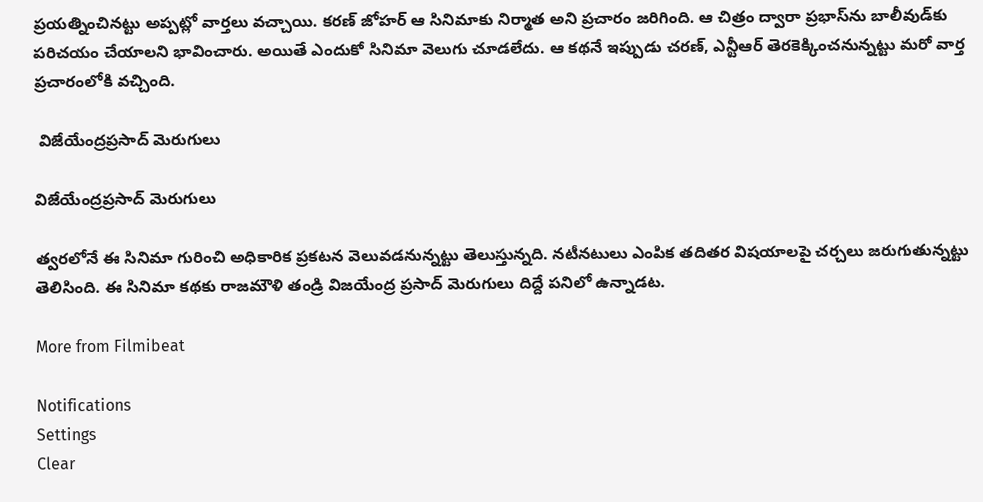ప్రయత్నించినట్టు అప్పట్లో వార్తలు వచ్చాయి. కరణ్ జోహర్ ఆ సినిమాకు నిర్మాత అని ప్రచారం జరిగింది. ఆ చిత్రం ద్వారా ప్రభాస్‌ను బాలీవుడ్‌కు పరిచయం చేయాలని భావించారు. అయితే ఎందుకో సినిమా వెలుగు చూడలేదు. ఆ కథనే ఇప్పుడు చరణ్, ఎన్టీఆర్ తెరకెక్కించనున్నట్టు మరో వార్త ప్రచారంలోకి వచ్చింది.

 విజేయేంద్రప్రసాద్ మెరుగులు

విజేయేంద్రప్రసాద్ మెరుగులు

త్వరలోనే ఈ సినిమా గురించి అధికారిక ప్రకటన వెలువడనున్నట్టు తెలుస్తున్నది. నటీనటులు ఎంపిక తదితర విషయాలపై చర్చలు జరుగుతున్నట్టు తెలిసింది. ఈ సినిమా కథకు రాజమౌళి తండ్రి విజయేంద్ర ప్రసాద్ మెరుగులు దిద్దే పనిలో ఉన్నాడట.

More from Filmibeat

Notifications
Settings
Clear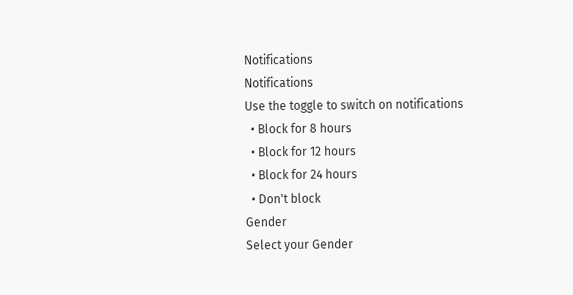Notifications
Notifications
Use the toggle to switch on notifications
  • Block for 8 hours
  • Block for 12 hours
  • Block for 24 hours
  • Don't block
Gender
Select your Gender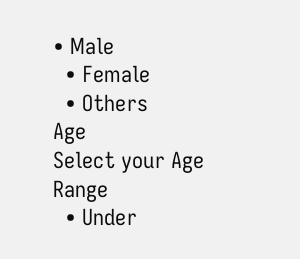• Male
  • Female
  • Others
Age
Select your Age Range
  • Under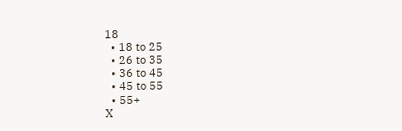18
  • 18 to 25
  • 26 to 35
  • 36 to 45
  • 45 to 55
  • 55+
X